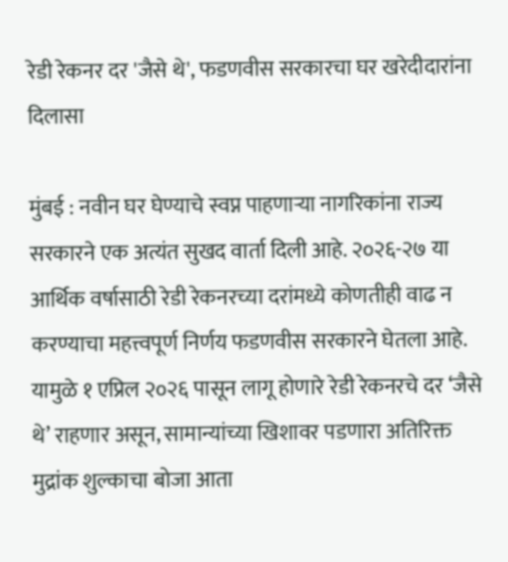रेडी रेकनर दर 'जैसे थे', फडणवीस सरकारचा घर खरेदीदारांना दिलासा

मुंबई : नवीन घर घेण्याचे स्वप्न पाहणाऱ्या नागरिकांना राज्य सरकारने एक अत्यंत सुखद वार्ता दिली आहे. २०२६-२७ या आर्थिक वर्षासाठी रेडी रेकनरच्या दरांमध्ये कोणतीही वाढ न करण्याचा महत्त्वपूर्ण निर्णय फडणवीस सरकारने घेतला आहे. यामुळे १ एप्रिल २०२६ पासून लागू होणारे रेडी रेकनरचे दर ‘जैसे थे’ राहणार असून, सामान्यांच्या खिशावर पडणारा अतिरिक्त मुद्रांक शुल्काचा बोजा आता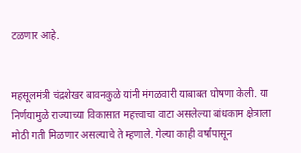टळणार आहे.


महसूलमंत्री चंद्रशेखर बावनकुळे यांनी मंगळवारी याबाबत घोषणा केली. या निर्णयामुळे राज्याच्या विकासात महत्त्वाचा वाटा असलेल्या बांधकाम क्षेत्राला मोठी गती मिळणार असल्याचे ते म्हणाले. गेल्या काही वर्षांपासून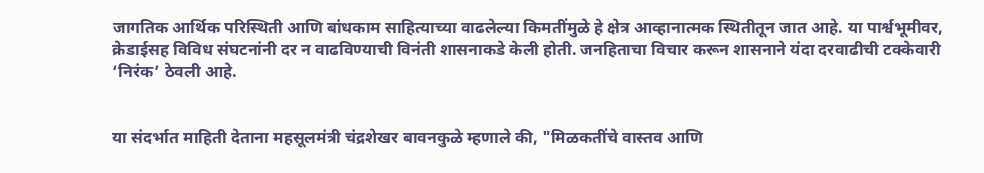जागतिक आर्थिक परिस्थिती आणि बांधकाम साहित्याच्या वाढलेल्या किमतींमुळे हे क्षेत्र आव्हानात्मक स्थितीतून जात आहे. या पार्श्वभूमीवर, क्रेडाईसह विविध संघटनांनी दर न वाढविण्याची विनंती शासनाकडे केली होती. जनहिताचा विचार करून शासनाने यंदा दरवाढीची टक्केवारी ‘निरंक’ ठेवली आहे.


या संदर्भात माहिती देताना महसूलमंत्री चंद्रशेखर बावनकुळे म्हणाले की, "मिळकतींचे वास्तव आणि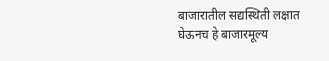बाजारातील सद्यस्थिती लक्षात घेऊनच हे बाजारमूल्य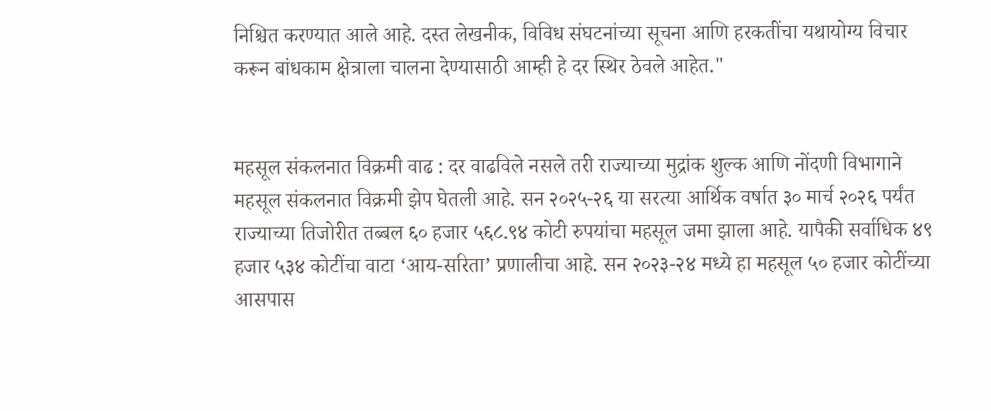निश्चित करण्यात आले आहे. दस्त लेखनीक, विविध संघटनांच्या सूचना आणि हरकतींचा यथायोग्य विचार करून बांधकाम क्षेत्राला चालना देण्यासाठी आम्ही हे दर स्थिर ठेवले आहेत."


महसूल संकलनात विक्रमी वाढ : दर वाढविले नसले तरी राज्याच्या मुद्रांक शुल्क आणि नोंदणी विभागाने महसूल संकलनात विक्रमी झेप घेतली आहे. सन २०२५-२६ या सरत्या आर्थिक वर्षात ३० मार्च २०२६ पर्यंत राज्याच्या तिजोरीत तब्बल ६० हजार ५६८.९४ कोटी रुपयांचा महसूल जमा झाला आहे. यापैकी सर्वाधिक ४९ हजार ५३४ कोटींचा वाटा ‘आय-सरिता’ प्रणालीचा आहे. सन २०२३-२४ मध्ये हा महसूल ५० हजार कोटींच्या आसपास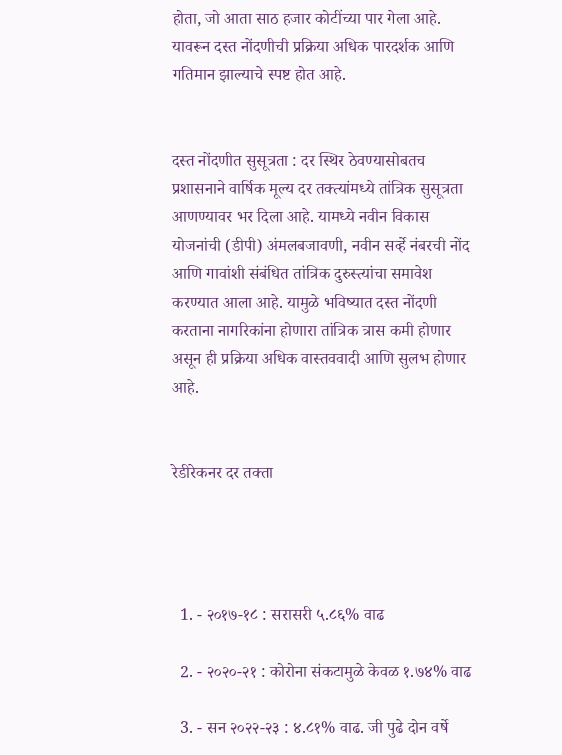होता, जो आता साठ हजार कोटींच्या पार गेला आहे. यावरून दस्त नोंदणीची प्रक्रिया अधिक पारदर्शक आणि गतिमान झाल्याचे स्पष्ट होत आहे.


दस्त नोंदणीत सुसूत्रता : दर स्थिर ठेवण्यासोबतच प्रशासनाने वार्षिक मूल्य दर तक्त्यांमध्ये तांत्रिक सुसूत्रता आणण्यावर भर दिला आहे. यामध्ये नवीन विकास योजनांची (डीपी) अंमलबजावणी, नवीन सर्व्हे नंबरची नोंद आणि गावांशी संबंधित तांत्रिक दुरुस्त्यांचा समावेश करण्यात आला आहे. यामुळे भविष्यात दस्त नोंदणी करताना नागरिकांना होणारा तांत्रिक त्रास कमी होणार असून ही प्रक्रिया अधिक वास्तववादी आणि सुलभ होणार आहे.


रेडीरेकनर दर तक्ता




  1. - २०१७-१८ : सरासरी ५.८६% वाढ

  2. - २०२०-२१ : कोरोना संकटामुळे केवळ १.७४% वाढ

  3. - सन २०२२-२३ : ४.८१% वाढ. जी पुढे दोन वर्षे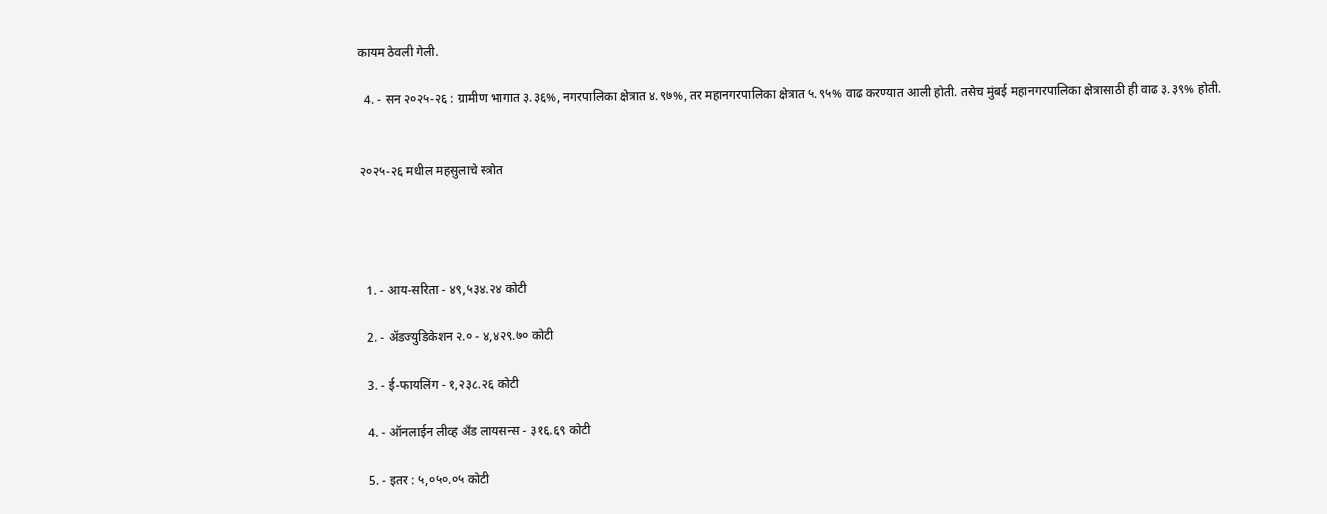कायम ठेवली गेली.

  4. - सन २०२५-२६ : ग्रामीण भागात ३.३६%, नगरपालिका क्षेत्रात ४.९७%, तर महानगरपालिका क्षेत्रात ५.९५% वाढ करण्यात आली होती. तसेच मुंबई महानगरपालिका क्षेत्रासाठी ही वाढ ३.३९% होती.


२०२५-२६ मधील महसुलाचे स्त्रोत




  1. - आय-सरिता - ४९,५३४.२४ कोटी

  2. - अ‍ॅडज्युडिकेशन २.० - ४,४२९.७० कोटी

  3. - ई-फायलिंग - १,२३८.२६ कोटी

  4. - ऑनलाईन लीव्ह अँड लायसन्स - ३१६.६९ कोटी

  5. - इतर : ५,०५०.०५ कोटी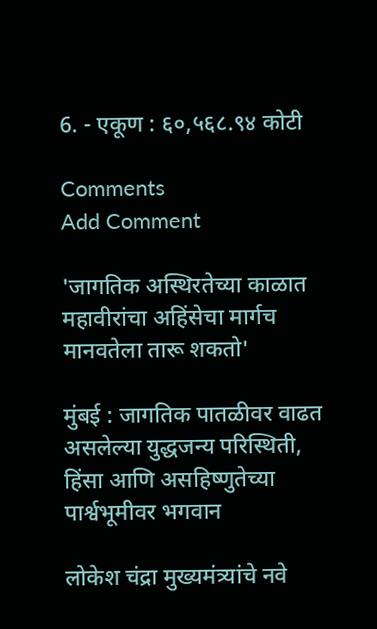6. - एकूण : ६०,५६८.९४ कोटी

Comments
Add Comment

'जागतिक अस्थिरतेच्या काळात महावीरांचा अहिंसेचा मार्गच मानवतेला तारू शकतो'

मुंबई : जागतिक पातळीवर वाढत असलेल्या युद्धजन्य परिस्थिती, हिंसा आणि असहिष्णुतेच्या पार्श्वभूमीवर भगवान

लोकेश चंद्रा मुख्यमंत्र्यांचे नवे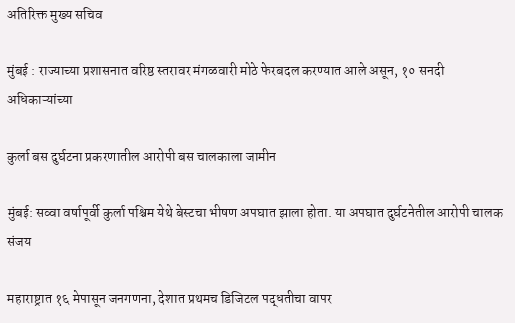अतिरिक्त मुख्य सचिव

मुंबई : राज्याच्या प्रशासनात वरिष्ठ स्तरावर मंगळवारी मोठे फेरबदल करण्यात आले असून, १० सनदी अधिकाऱ्यांच्या

कुर्ला बस दुर्घटना प्रकरणातील आरोपी बस चालकाला जामीन

मुंबई: सव्वा वर्षापूर्वी कुर्ला पश्चिम येथे बेस्टचा भीषण अपघात झाला होता. या अपघात दुर्घटनेतील आरोपी चालक संजय

महाराष्ट्रात १६ मेपासून जनगणना, देशात प्रथमच डिजिटल पद्धतीचा वापर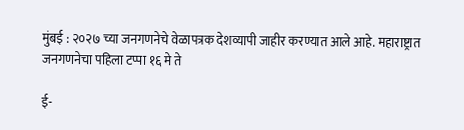मुंबई : २०२७ च्या जनगणनेचे वेळापत्रक देशव्यापी जाहीर करण्यात आले आहे. महाराष्ट्रात जनगणनेचा पहिला टप्पा १६ मे ते

ई-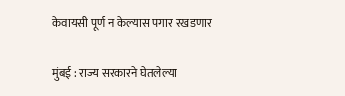केवायसी पूर्ण न केल्यास पगार रखडणार

मुंबई : राज्य सरकारने घेतलेल्या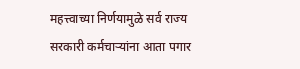महत्त्वाच्या निर्णयामुळे सर्व राज्य सरकारी कर्मचाऱ्यांना आता पगार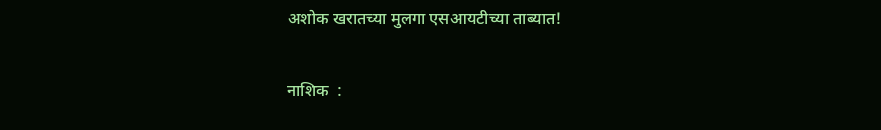अशोक खरातच्या मुलगा एसआयटीच्या ताब्यात!

नाशिक  :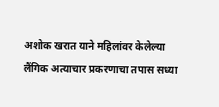अशोक खरात याने महिलांवर केलेल्या लैंगिक अत्याचार प्रकरणाचा तपास सध्या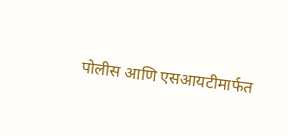पोलीस आणि एसआयटीमार्फत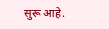सुरू आहे.